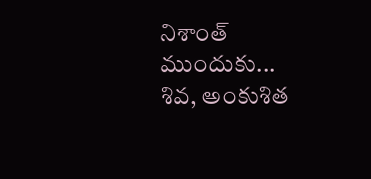నిశాంత్‌ ముందుకు... శివ, అంకుశిత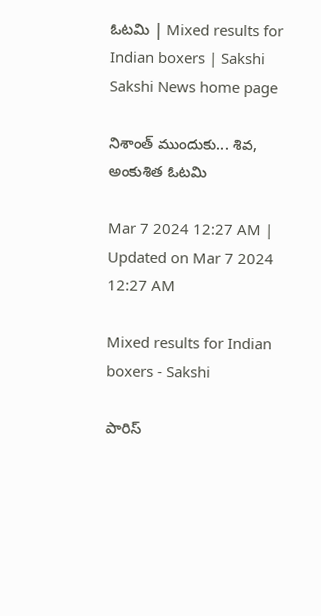ఓటమి | Mixed results for Indian boxers | Sakshi
Sakshi News home page

నిశాంత్‌ ముందుకు... శివ, అంకుశిత ఓటమి

Mar 7 2024 12:27 AM | Updated on Mar 7 2024 12:27 AM

Mixed results for Indian boxers - Sakshi

పారిస్‌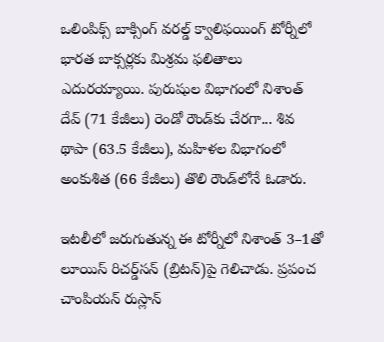ఒలింపిక్స్‌ బాక్సింగ్‌ వరల్డ్‌ క్వాలిఫయింగ్‌ టోర్నీలో భారత బాక్సర్లకు మిశ్రమ ఫలితాలు ఎదురయ్యాయి. పురుషుల విభాగంలో నిశాంత్‌ దేవ్‌ (71 కేజీలు) రెండో రౌండ్‌కు చేరగా... శివ థాపా (63.5 కేజీలు), మహిళల విభాగంలో అంకుశిత (66 కేజీలు) తొలి రౌండ్‌లోనే ఓడారు.

ఇటలీలో జరుగుతున్న ఈ టోర్నీలో నిశాంత్‌ 3–1తో లూయిస్‌ రిచర్డ్‌సన్‌ (బ్రిటన్‌)పై గెలిచాడు. ప్రపంచ చాంపియన్‌ రుస్లాన్‌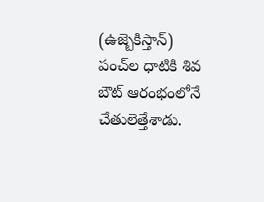(ఉజ్బెకిస్తాన్‌) పంచ్‌ల ధాటికి శివ బౌట్‌ ఆరంభంలోనే చేతులెత్తేశాడు.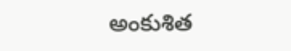అంకుశిత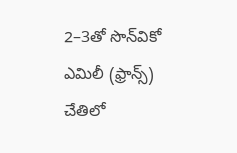2–3తో సొన్‌వికో ఎమిలీ (ఫ్రాన్స్‌) చేతిలో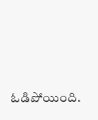ఓడిపోయింది.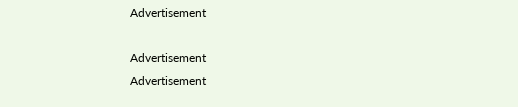Advertisement

Advertisement
Advertisement